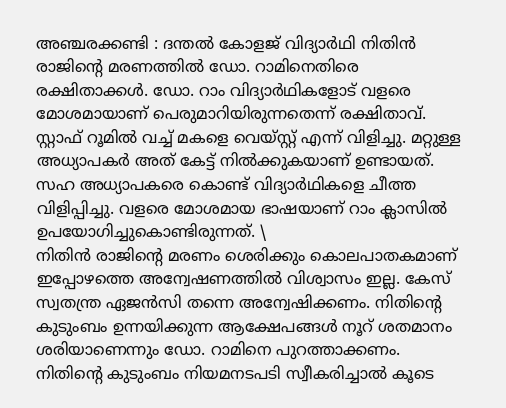അഞ്ചരക്കണ്ടി : ദന്തൽ കോളജ് വിദ്യാർഥി നിതിൻ രാജിന്റെ മരണത്തിൽ ഡോ. റാമിനെതിരെ രക്ഷിതാക്കൾ. ഡോ. റാം വിദ്യാർഥികളോട് വളരെ മോശമായാണ് പെരുമാറിയിരുന്നതെന്ന് രക്ഷിതാവ്. സ്റ്റാഫ് റൂമിൽ വച്ച് മകളെ വെയ്സ്റ്റ് എന്ന് വിളിച്ചു. മറ്റുള്ള അധ്യാപകർ അത് കേട്ട് നിൽക്കുകയാണ് ഉണ്ടായത്. സഹ അധ്യാപകരെ കൊണ്ട് വിദ്യാർഥികളെ ചീത്ത വിളിപ്പിച്ചു. വളരെ മോശമായ ഭാഷയാണ് റാം ക്ലാസിൽ ഉപയോഗിച്ചുകൊണ്ടിരുന്നത്. \
നിതിൻ രാജിന്റെ മരണം ശെരിക്കും കൊലപാതകമാണ് ഇപ്പോഴത്തെ അന്വേഷണത്തിൽ വിശ്വാസം ഇല്ല. കേസ് സ്വതന്ത്ര ഏജൻസി തന്നെ അന്വേഷിക്കണം. നിതിൻ്റെ കുടുംബം ഉന്നയിക്കുന്ന ആക്ഷേപങ്ങൾ നൂറ് ശതമാനം ശരിയാണെന്നും ഡോ. റാമിനെ പുറത്താക്കണം. നിതിൻ്റെ കുടുംബം നിയമനടപടി സ്വീകരിച്ചാൽ കൂടെ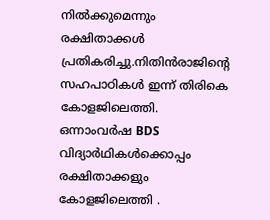നിൽക്കുമെന്നും രക്ഷിതാക്കൾ പ്രതികരിച്ചു.നിതിൻരാജിന്റെ സഹപാഠികൾ ഇന്ന് തിരികെ കോളജിലെത്തി. ഒന്നാംവർഷ BDS വിദ്യാർഥികൾക്കൊപ്പം രക്ഷിതാക്കളും കോളജിലെത്തി .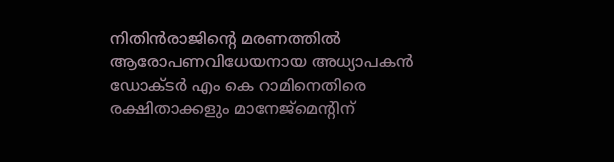നിതിൻരാജിന്റെ മരണത്തിൽ ആരോപണവിധേയനായ അധ്യാപകൻ ഡോക്ടർ എം കെ റാമിനെതിരെ രക്ഷിതാക്കളും മാനേജ്മെന്റിന്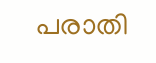പരാതി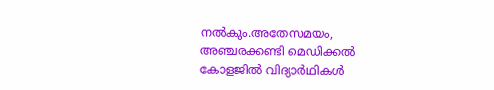നൽകും.അതേസമയം, അഞ്ചരക്കണ്ടി മെഡിക്കൽ കോളജിൽ വിദ്യാർഥികൾ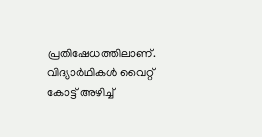പ്രതിഷേധത്തിലാണ്. വിദ്യാർഥികൾ വൈറ്റ് കോട്ട് അഴിച്ച്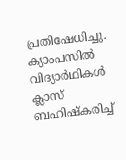പ്രതിഷേധിച്ചു. ക്യാംപസിൽ വിദ്യാർഥികൾ ക്ലാസ് ബഹിഷ്കരിച്ച്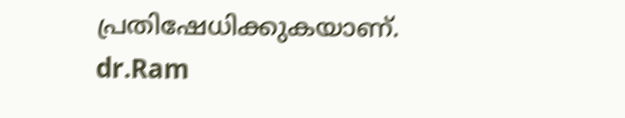പ്രതിഷേധിക്കുകയാണ്.
dr.Ram